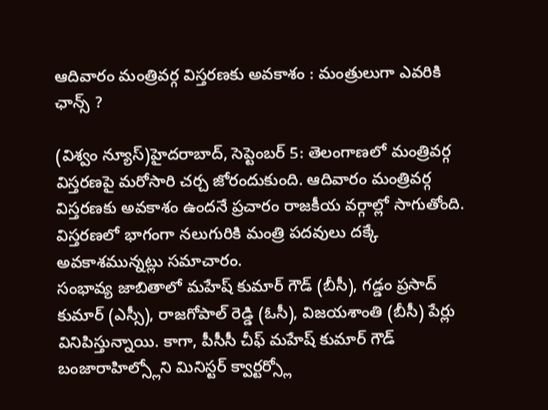ఆదివారం మంత్రివర్గ విస్తరణకు అవకాశం : మంత్రులుగా ఎవరికి ఛాన్స్ ?

(విశ్వం న్యూస్)హైదరాబాద్, సెప్టెంబర్ 5: తెలంగాణలో మంత్రివర్గ విస్తరణపై మరోసారి చర్చ జోరందుకుంది. ఆదివారం మంత్రివర్గ విస్తరణకు అవకాశం ఉందనే ప్రచారం రాజకీయ వర్గాల్లో సాగుతోంది. విస్తరణలో భాగంగా నలుగురికి మంత్రి పదవులు దక్కే అవకాశమున్నట్లు సమాచారం.
సంభావ్య జాబితాలో మహేష్ కుమార్ గౌడ్ (బీసీ), గడ్డం ప్రసాద్ కుమార్ (ఎస్సీ), రాజగోపాల్ రెడ్డి (ఓసీ), విజయశాంతి (బీసీ) పేర్లు వినిపిస్తున్నాయి. కాగా, పీసీసీ చీఫ్ మహేష్ కుమార్ గౌడ్ బంజారాహిల్స్లోని మినిస్టర్ క్వార్టర్స్లో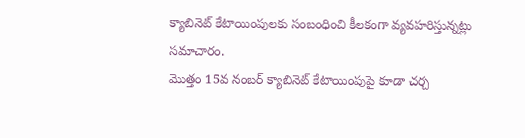క్యాబినెట్ కేటాయింపులకు సంబంధించి కీలకంగా వ్యవహరిస్తున్నట్లు సమాచారం.
మొత్తం 15వ నంబర్ క్యాబినెట్ కేటాయింపుపై కూడా చర్చ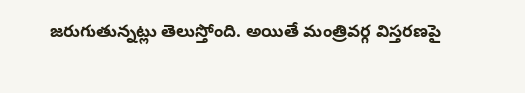జరుగుతున్నట్లు తెలుస్తోంది. అయితే మంత్రివర్గ విస్తరణపై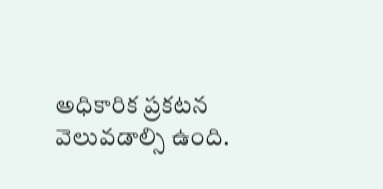అధికారిక ప్రకటన వెలువడాల్సి ఉంది.